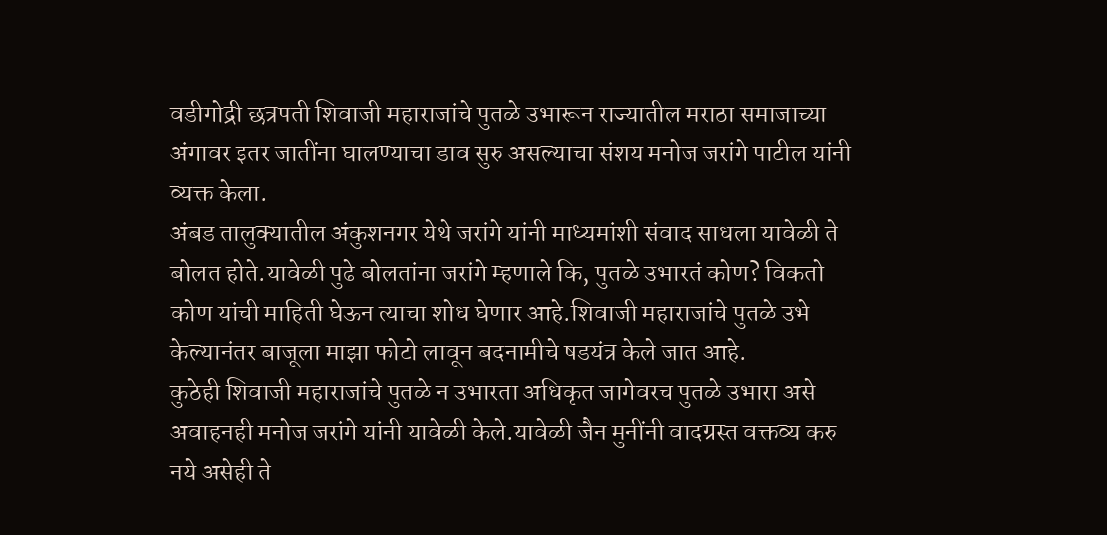वडीगोद्री छत्रपती शिवाजी महाराजांचे पुतळे उभारून राज्यातील मराठा समाजाच्या अंगावर इतर जातींना घालण्याचा डाव सुरु असल्याचा संशय मनोज जरांगे पाटील यांनी व्यक्त केला.
अंबड तालुक्यातील अंकुशनगर येथे जरांगे यांनी माध्यमांशी संवाद साधला यावेळी ते बोलत होते.यावेळी पुढे बोलतांना जरांगे म्हणाले कि, पुतळे उभारतं कोण? विकतो कोण यांची माहिती घेऊन त्याचा शोध घेणार आहे.शिवाजी महाराजांचे पुतळे उभे केल्यानंतर बाजूला माझा फोटो लावून बदनामीचे षडयंत्र केले जात आहे.
कुठेही शिवाजी महाराजांचे पुतळे न उभारता अधिकृत जागेवरच पुतळे उभारा असे अवाहनही मनोज जरांगे यांनी यावेळी केले.यावेळी जैन मुनींनी वादग्रस्त वक्तव्य करु नये असेही ते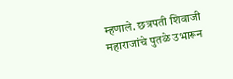म्हणाले. छत्रपती शिवाजी महाराजांचे पुतळे उभारून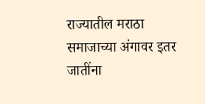राज्यातील मराठा समाजाच्या अंगावर इतर जातींना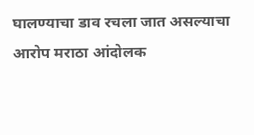घालण्याचा डाव रचला जात असल्याचा आरोप मराठा आंदोलक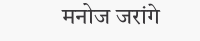मनोज जरांगे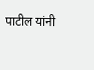पाटील यांनी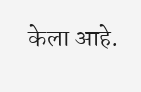केला आहे.